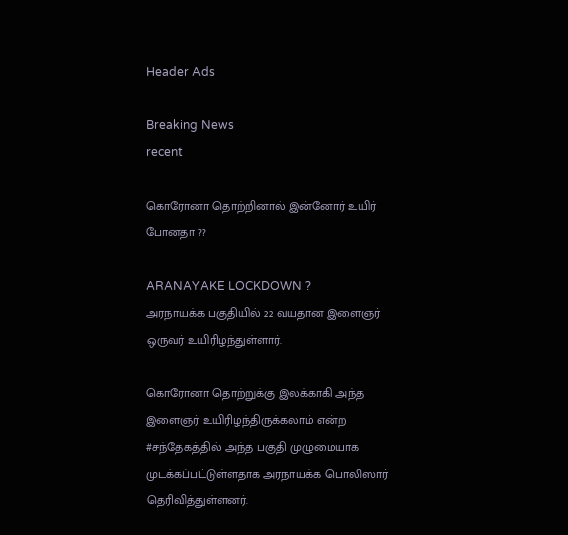Header Ads

Breaking News
recent

கொரோனா தொற்றினால் இன்னோர் உயிர் போனதா ??

ARANAYAKE LOCKDOWN ?
அரநாயக்க பகுதியில் 22 வயதான இளைஞர் ஒருவர் உயிரிழந்துள்ளார்.

கொரோனா தொற்றுக்கு இலக்காகி அந்த இளைஞர் உயிரிழந்திருக்கலாம் என்ற #சந்தேகத்தில் அந்த பகுதி முழுமையாக முடக்கப்பட்டுள்ளதாக அரநாயக்க பொலிஸார் தெரிவித்துள்ளனர்.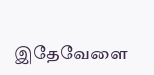இதேவேளை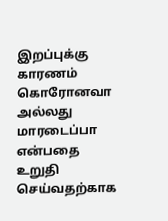இறப்புக்கு காரணம் கொரோனவா அல்லது மாரடைப்பா என்பதை உறுதி செய்வதற்காக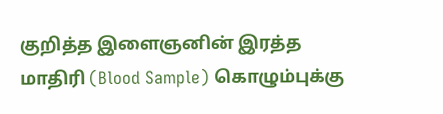குறித்த இளைஞனின் இரத்த மாதிரி (Blood Sample) கொழும்புக்கு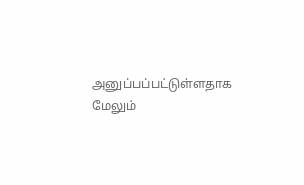அனுப்பப்பட்டுள்ளதாக மேலும்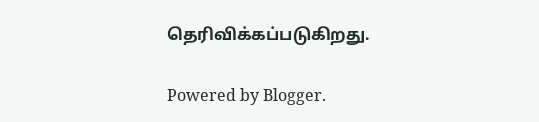தெரிவிக்கப்படுகிறது.

Powered by Blogger.